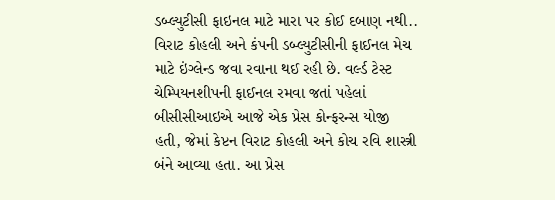ડબ્લ્યુટીસી ફાઇનલ માટે મારા પર કોઈ દબાણ નથી..
વિરાટ કોહલી અને કંપની ડબ્લ્યુટીસીની ફાઈનલ મેચ માટે ઇંગ્લેન્ડ જવા રવાના થઈ રહી છે. વર્લ્ડ ટેસ્ટ ચેમ્પિયનશીપની ફાઈનલ રમવા જતાં પહેલાં બીસીસીઆઇએ આજે એક પ્રેસ કોન્ફરન્સ યોજી હતી, જેમાં કેપ્ટન વિરાટ કોહલી અને કોચ રવિ શાસ્ત્રી બંને આવ્યા હતા. આ પ્રેસ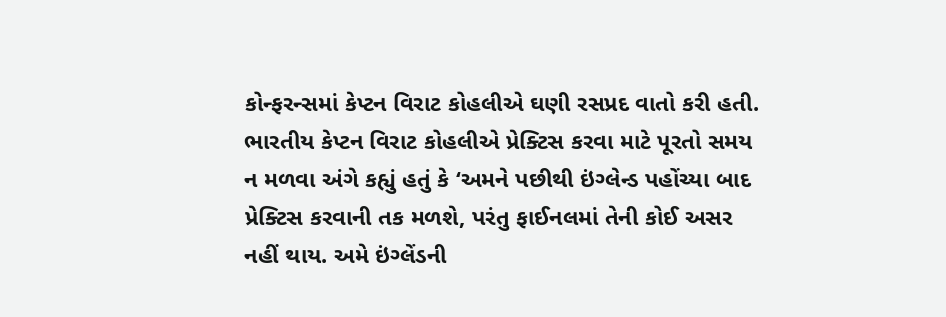કોન્ફરન્સમાં કેપ્ટન વિરાટ કોહલીએ ઘણી રસપ્રદ વાતો કરી હતી.
ભારતીય કેપ્ટન વિરાટ કોહલીએ પ્રેક્ટિસ કરવા માટે પૂરતો સમય ન મળવા અંગે કહ્યું હતું કે ‘અમને પછીથી ઇંગ્લેન્ડ પહોંચ્યા બાદ પ્રેક્ટિસ કરવાની તક મળશે, પરંતુ ફાઈનલમાં તેની કોઈ અસર નહીં થાય. અમે ઇંગ્લેંડની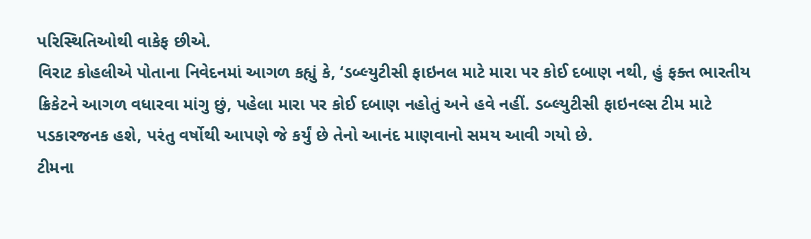પરિસ્થિતિઓથી વાકેફ છીએ.
વિરાટ કોહલીએ પોતાના નિવેદનમાં આગળ કહ્યું કે, ‘ડબ્લ્યુટીસી ફાઇનલ માટે મારા પર કોઈ દબાણ નથી, હું ફક્ત ભારતીય ક્રિકેટને આગળ વધારવા માંગુ છું, પહેલા મારા પર કોઈ દબાણ નહોતું અને હવે નહીં. ડબ્લ્યુટીસી ફાઇનલ્સ ટીમ માટે પડકારજનક હશે, પરંતુ વર્ષોથી આપણે જે કર્યું છે તેનો આનંદ માણવાનો સમય આવી ગયો છે.
ટીમના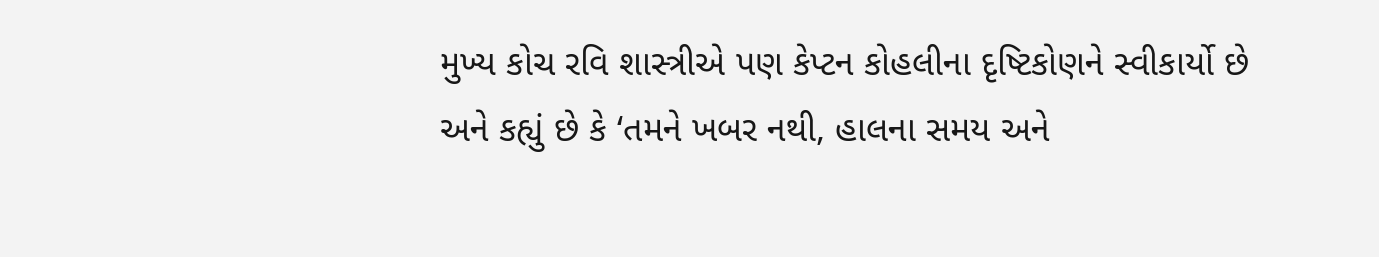મુખ્ય કોચ રવિ શાસ્ત્રીએ પણ કેપ્ટન કોહલીના દૃષ્ટિકોણને સ્વીકાર્યો છે અને કહ્યું છે કે ‘તમને ખબર નથી, હાલના સમય અને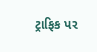ટ્રાફિક પર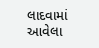લાદવામાં આવેલા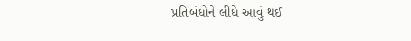પ્રતિબંધોને લીધે આવું થઈ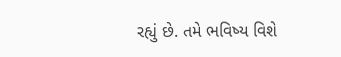રહ્યું છે. તમે ભવિષ્ય વિશે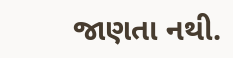જાણતા નથી.